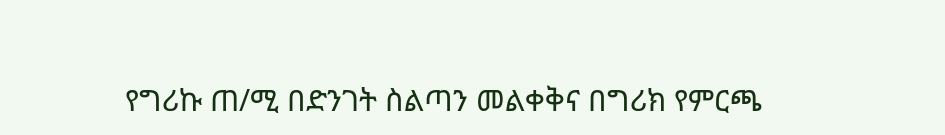የግሪኩ ጠ/ሚ በድንገት ስልጣን መልቀቅና በግሪክ የምርጫ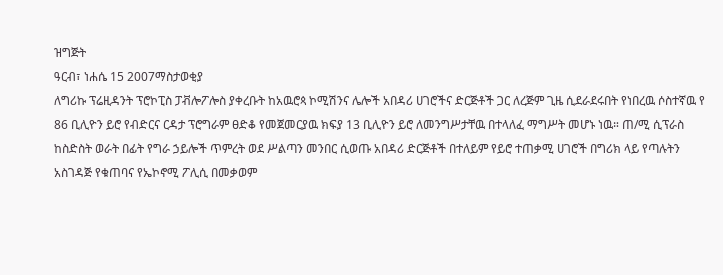ዝግጅት
ዓርብ፣ ነሐሴ 15 2007ማስታወቂያ
ለግሪኩ ፕሬዚዳንት ፕሮኮፒስ ፓቭሎፖሎስ ያቀረቡት ከአዉሮጳ ኮሚሽንና ሌሎች አበዳሪ ሀገሮችና ድርጅቶች ጋር ለረጅም ጊዜ ሲደራደሩበት የነበረዉ ሶስተኛዉ የ 86 ቢሊዮን ይሮ የብድርና ርዳታ ፕሮግራም ፀድቆ የመጀመርያዉ ክፍያ 13 ቢሊዮን ይሮ ለመንግሥታቸዉ በተላለፈ ማግሥት መሆኑ ነዉ። ጠ/ሚ ሲፕራስ ከስድስት ወራት በፊት የግራ ኃይሎች ጥምረት ወደ ሥልጣን መንበር ሲወጡ አበዳሪ ድርጅቶች በተለይም የይሮ ተጠቃሚ ሀገሮች በግሪክ ላይ የጣሉትን አስገዳጅ የቁጠባና የኤኮኖሚ ፖሊሲ በመቃወም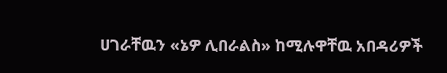ሀገራቸዉን «ኔዎ ሊበራልስ» ከሚሉዋቸዉ አበዳሪዎች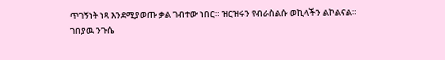ጥገኝነት ነጻ እንደሚያወጡ ቃል ገብተው ነበር። ዝርዝሩን የብራስልሱ ወኪላችን ልኮልናል።
ገበያዉ ንጉሴ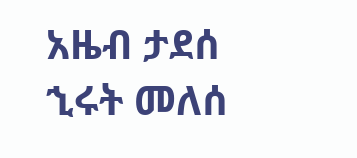አዜብ ታደሰ
ኂሩት መለሰ